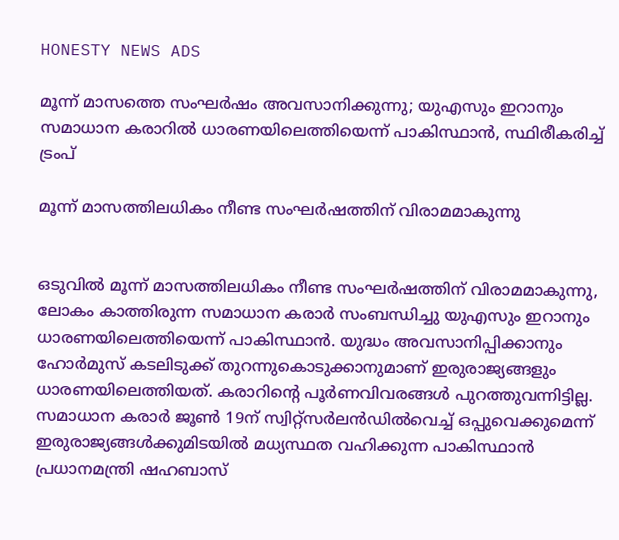HONESTY NEWS ADS

മൂന്ന് മാസത്തെ സംഘർഷം അവസാനിക്കുന്നു; യുഎസും ഇറാനും സമാധാന കരാറിൽ ധാരണയിലെത്തിയെന്ന് പാകിസ്ഥാൻ, സ്ഥിരീകരിച്ച് ട്രംപ്

മൂന്ന് മാസത്തിലധികം നീണ്ട സംഘർഷത്തിന് വിരാമമാകുന്നു


ഒടുവിൽ മൂന്ന് മാസത്തിലധികം നീണ്ട സംഘർഷത്തിന് വിരാമമാകുന്നു, ലോകം കാത്തിരുന്ന സമാധാന കരാർ സംബന്ധിച്ചു യുഎസും ഇറാനും ധാരണയിലെത്തിയെന്ന് പാകിസ്ഥാൻ. യുദ്ധം അവസാനിപ്പിക്കാനും ഹോർമുസ് കടലിടുക്ക് തുറന്നുകൊടുക്കാനുമാണ് ഇരുരാജ്യങ്ങളും ധാരണയിലെത്തിയത്. കരാറിൻ്റെ പൂർണവിവരങ്ങൾ പുറത്തുവന്നിട്ടില്ല. സമാധാന കരാർ ജൂൺ 19ന് സ്വിറ്റ്സർലൻഡിൽവെച്ച് ഒപ്പുവെക്കുമെന്ന് ഇരുരാജ്യങ്ങൾക്കുമിടയിൽ മധ്യസ്ഥത വഹിക്കുന്ന പാകിസ്ഥാൻ പ്രധാനമന്ത്രി ഷഹബാസ്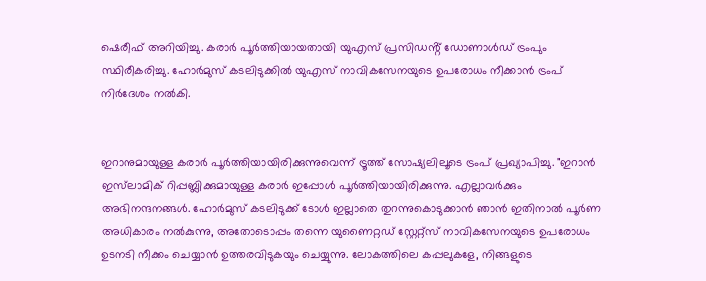ഷെരീഫ് അറിയിച്ചു. കരാർ പൂർത്തിയായതായി യുഎസ് പ്രസിഡൻ്റ് ഡോണാൾഡ് ട്രംപും സ്ഥിരീകരിച്ചു. ഹോർമുസ് കടലിടുക്കിൽ യുഎസ് നാവികസേനയുടെ ഉപരോധം നീക്കാൻ ട്രംപ് നിർദേശം നൽകി.


ഇറാനുമായുള്ള കരാർ പൂർത്തിയായിരിക്കുന്നുവെന്ന് ട്രൂത്ത് സോഷ്യലിലൂടെ ട്രംപ് പ്രഖ്യാപിച്ചു. "ഇറാൻ ഇസ്‌ലാമിക് റിപ്പബ്ലിക്കുമായുള്ള കരാർ ഇപ്പോൾ പൂർത്തിയായിരിക്കുന്നു. എല്ലാവർക്കും അഭിനന്ദനങ്ങൾ. ഹോർമുസ് കടലിടുക്ക് ടോൾ ഇല്ലാതെ തുറന്നുകൊടുക്കാൻ ഞാൻ ഇതിനാൽ പൂർണ അധികാരം നൽകുന്നു, അതോടൊപ്പം തന്നെ യുണൈറ്റഡ് സ്റ്റേറ്റ്സ് നാവികസേനയുടെ ഉപരോധം ഉടനടി നീക്കം ചെയ്യാൻ ഉത്തരവിടുകയും ചെയ്യുന്നു. ലോകത്തിലെ കപ്പലുകളേ, നിങ്ങളുടെ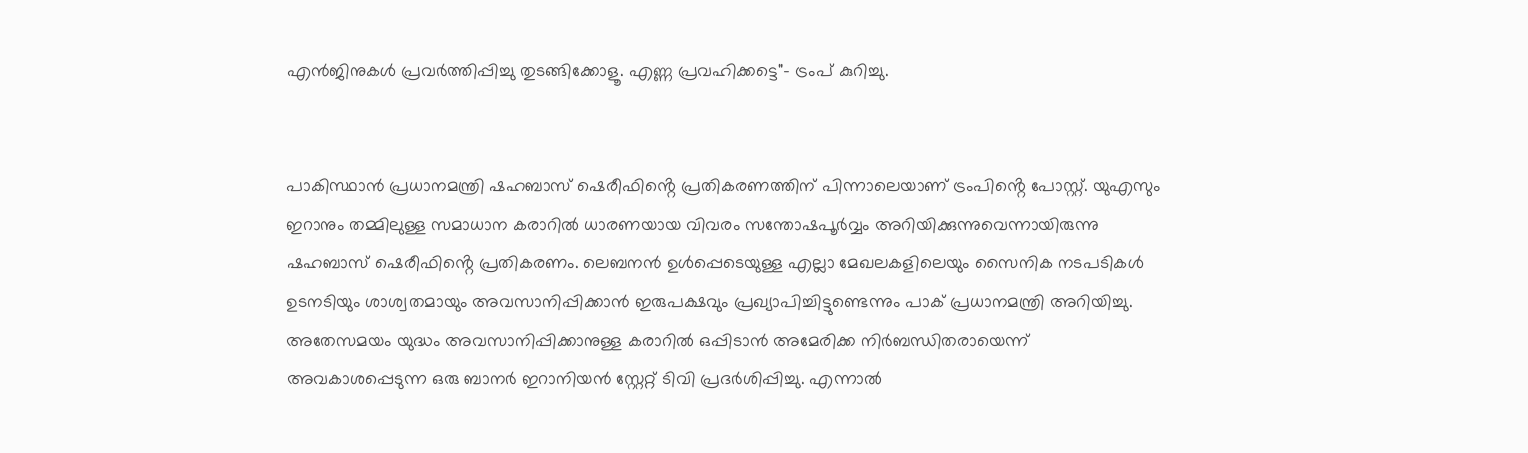എൻജിനുകൾ പ്രവർത്തിപ്പിച്ചു തുടങ്ങിക്കോളൂ. എണ്ണ പ്രവഹിക്കട്ടെ"- ട്രംപ് കുറിച്ചു.


പാകിസ്ഥാൻ പ്രധാനമന്ത്രി ഷഹബാസ് ഷെരീഫിൻ്റെ പ്രതികരണത്തിന് പിന്നാലെയാണ് ട്രംപിൻ്റെ പോസ്റ്റ്. യുഎസും ഇറാനും തമ്മിലുള്ള സമാധാന കരാറിൽ ധാരണയായ വിവരം സന്തോഷപൂർവ്വം അറിയിക്കുന്നുവെന്നായിരുന്നു ഷഹബാസ് ഷെരീഫിൻ്റെ പ്രതികരണം. ലെബനൻ ഉൾപ്പെടെയുള്ള എല്ലാ മേഖലകളിലെയും സൈനിക നടപടികൾ ഉടനടിയും ശാശ്വതമായും അവസാനിപ്പിക്കാൻ ഇരുപക്ഷവും പ്രഖ്യാപിച്ചിട്ടുണ്ടെന്നും പാക് പ്രധാനമന്ത്രി അറിയിച്ചു. അതേസമയം യുദ്ധം അവസാനിപ്പിക്കാനുള്ള കരാറിൽ ഒപ്പിടാൻ അമേരിക്ക നിർബന്ധിതരായെന്ന് അവകാശപ്പെടുന്ന ഒരു ബാനർ ഇറാനിയൻ സ്റ്റേറ്റ് ടിവി പ്രദർശിപ്പിച്ചു. എന്നാൽ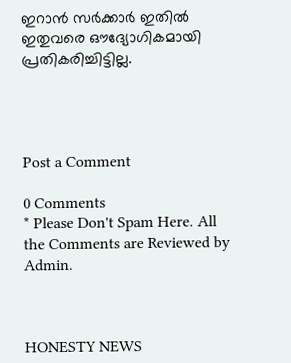ഇറാൻ സർക്കാർ ഇതിൽ ഇതുവരെ ഔദ്യോഗികമായി പ്രതികരിച്ചിട്ടില്ല.




Post a Comment

0 Comments
* Please Don't Spam Here. All the Comments are Reviewed by Admin.



HONESTY NEWS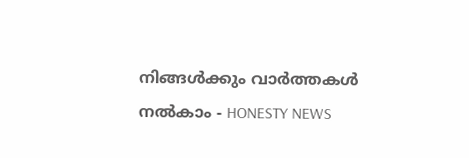നിങ്ങൾക്കും വാർത്തകൾ നൽകാം - HONESTY NEWS